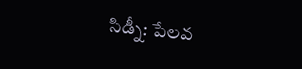సిడ్నీ: పేలవ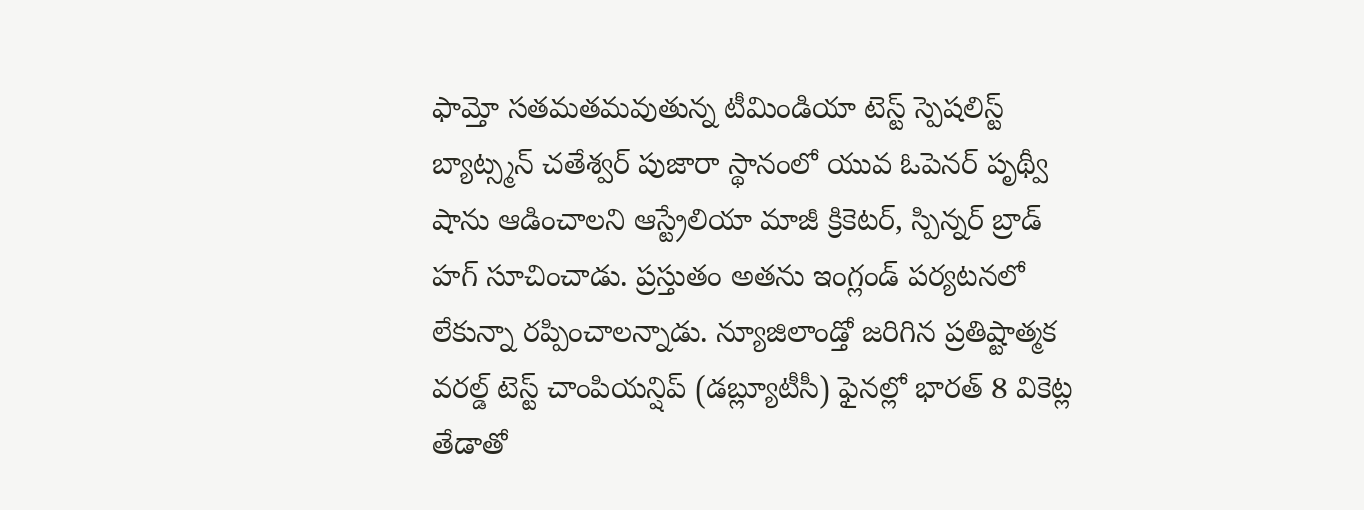ఫామ్తో సతమతమవుతున్న టీమిండియా టెస్ట్ స్పెషలిస్ట్ బ్యాట్స్మన్ చతేశ్వర్ పుజారా స్థానంలో యువ ఓపెనర్ పృథ్వీ షాను ఆడించాలని ఆస్ట్రేలియా మాజీ క్రికెటర్, స్పిన్నర్ బ్రాడ్ హగ్ సూచించాడు. ప్రస్తుతం అతను ఇంగ్లండ్ పర్యటనలో లేకున్నా రప్పించాలన్నాడు. న్యూజిలాండ్తో జరిగిన ప్రతిష్టాత్మక వరల్డ్ టెస్ట్ చాంపియన్షిప్ (డబ్ల్యూటీసీ) ఫైనల్లో భారత్ 8 వికెట్ల తేడాతో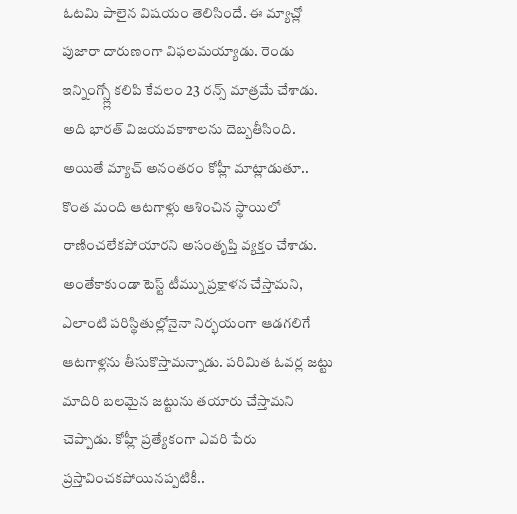ఓటమి పాలైన విషయం తెలిసిందే. ఈ మ్యాచ్లో పుజారా దారుణంగా విఫలమయ్యాడు. రెండు ఇన్నింగ్స్ల్లో కలిపి కేవలం 23 రన్స్ మాత్రమే చేశాడు. అది భారత్ విజయవకాశాలను దెబ్బతీసింది.
అయితే మ్యాచ్ అనంతరం కోహ్లీ మాట్లాడుతూ.. కొంత మంది ఆటగాళ్లు ఆశించిన స్థాయిలో రాణించలేకపోయారని అసంతృప్తి వ్యక్తం చేశాడు. అంతేకాకుండా టెస్ట్ టీమ్ను ప్రక్షాళన చేస్తామని, ఎలాంటి పరిస్థితుల్లోనైనా నిర్భయంగా ఆడగలిగే ఆటగాళ్లను తీసుకొస్తామన్నాడు. పరిమిత ఓవర్ల జట్టు మాదిరి బలమైన జట్టును తయారు చేస్తామని చెప్పాడు. కోహ్లీ ప్రత్యేకంగా ఎవరి పేరు ప్రస్తావించకపోయినప్పటికీ..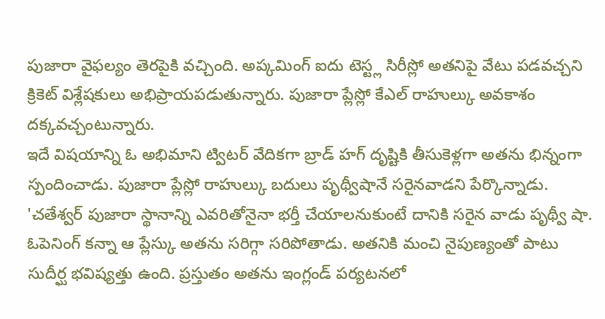పుజారా వైఫల్యం తెరపైకి వచ్చింది. అప్కమింగ్ ఐదు టెస్ట్ల సిరీస్లో అతనిపై వేటు పడవచ్చని క్రికెట్ విశ్లేషకులు అభిప్రాయపడుతున్నారు. పుజారా ప్లేస్లో కేఎల్ రాహుల్కు అవకాశం దక్కవచ్చంటున్నారు.
ఇదే విషయాన్ని ఓ అభిమాని ట్విటర్ వేదికగా బ్రాడ్ హగ్ దృష్టికి తీసుకెళ్లగా అతను భిన్నంగా స్పందించాడు. పుజారా ప్లేస్లో రాహుల్కు బదులు పృథ్వీషానే సరైనవాడని పేర్కొన్నాడు. 'చతేశ్వర్ పుజారా స్థానాన్ని ఎవరితోనైనా భర్తీ చేయాలనుకుంటే దానికి సరైన వాడు పృథ్వీ షా. ఓపెనింగ్ కన్నా ఆ ప్లేస్కు అతను సరిగ్గా సరిపోతాడు. అతనికి మంచి నైపుణ్యంతో పాటు సుదీర్ఘ భవిష్యత్తు ఉంది. ప్రస్తుతం అతను ఇంగ్లండ్ పర్యటనలో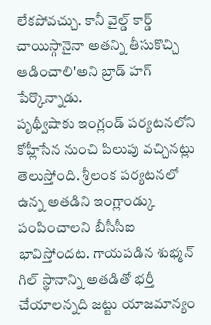లేకపోవచ్చు. కానీ వైల్డ్ కార్డ్ చాయిస్గానైనా అతన్ని తీసుకొచ్చి ఆడించాలి'అని బ్రాడ్ హగ్ పేర్కొన్నాడు.
పృథ్వీషాకు ఇంగ్లండ్ పర్యటనలోని కోహ్లీసేన నుంచి పిలుపు వచ్చినట్లు తెలుస్తోంది. శ్రీలంక పర్యటనలో ఉన్న అతడిని ఇంగ్లాండ్కు పంపించాలని బీసీసీఐ భావిస్తోందట. గాయపడిన శుభ్మన్ గిల్ స్థానాన్ని అతడితో భర్తీ చేయాలన్నది జట్టు యాజమాన్యం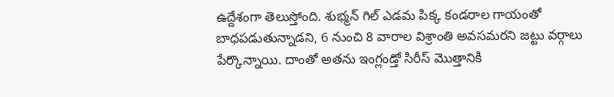ఉద్దేశంగా తెలుస్తోంది. శుభ్మన్ గిల్ ఎడమ పిక్క కండరాల గాయంతో బాధపడుతున్నాడని, 6 నుంచి 8 వారాల విశ్రాంతి అవసమరని జట్టు వర్గాలు పేర్కొన్నాయి. దాంతో అతను ఇంగ్లండ్తో సిరీస్ మొత్తానికి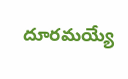దూరమయ్యే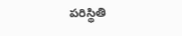పరిస్థితి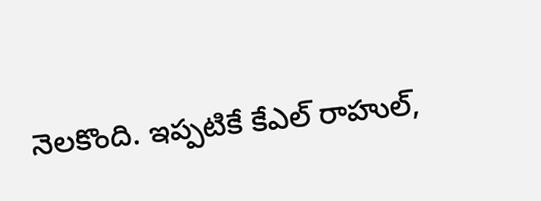నెలకొంది. ఇప్పటికే కేఎల్ రాహుల్,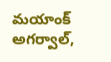మయాంక్ అగర్వాల్,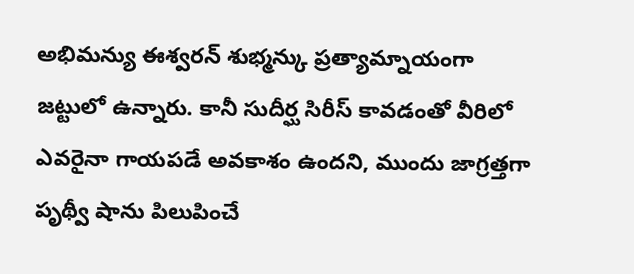అభిమన్యు ఈశ్వరన్ శుభ్మన్కు ప్రత్యామ్నాయంగా జట్టులో ఉన్నారు. కానీ సుదీర్ఘ సిరీస్ కావడంతో వీరిలో ఎవరైనా గాయపడే అవకాశం ఉందని, ముందు జాగ్రత్తగా పృథ్వీ షాను పిలుపించే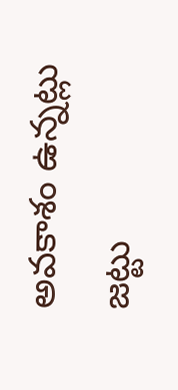అవకాశం ఉన్నట్లు జట్టు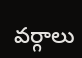వర్గాలు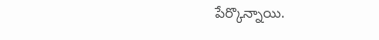పేర్కొన్నాయి.